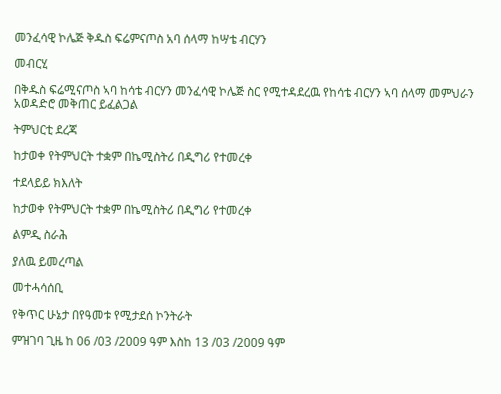መንፈሳዊ ኮሌጅ ቅዱስ ፍሬምናጦስ አባ ሰላማ ከሣቴ ብርሃን

መብርሂ

በቅዱስ ፍሬሚናጦስ ኣባ ከሳቴ ብርሃን መንፈሳዊ ኮሌጅ ስር የሚተዳደረዉ የከሳቴ ብርሃን ኣባ ሰላማ መምህራን አወዳድሮ መቅጠር ይፈልጋል

ትምህርቲ ደረጃ

ከታወቀ የትምህርት ተቋም በኬሚስትሪ በዲግሪ የተመረቀ

ተደላይይ ክእለት

ከታወቀ የትምህርት ተቋም በኬሚስትሪ በዲግሪ የተመረቀ

ልምዲ ስራሕ

ያለዉ ይመረጣል

መተሓሳሰቢ

የቅጥር ሁኔታ በየዓመቱ የሚታደሰ ኮንትራት

ምዝገባ ጊዜ ከ 06 /03 /2009 ዓም እስከ 13 /03 /2009 ዓም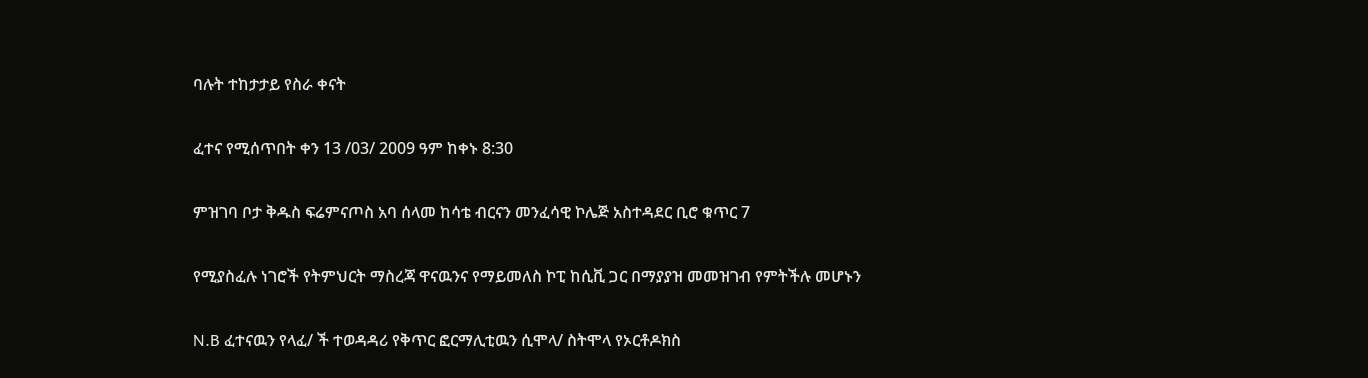ባሉት ተከታታይ የስራ ቀናት

ፈተና የሚሰጥበት ቀን 13 /03/ 2009 ዓም ከቀኑ 8:30

ምዝገባ ቦታ ቅዱስ ፍሬምናጦስ አባ ሰላመ ከሳቴ ብርናን መንፈሳዊ ኮሌጅ አስተዳደር ቢሮ ቁጥር 7

የሚያስፈሉ ነገሮች የትምህርት ማስረጃ ዋናዉንና የማይመለስ ኮፒ ከሲቪ ጋር በማያያዝ መመዝገብ የምትችሉ መሆኑን

N.B ፈተናዉን የላፈ/ ች ተወዳዳሪ የቅጥር ፎርማሊቲዉን ሲሞላ/ ስትሞላ የኦርቶዶክስ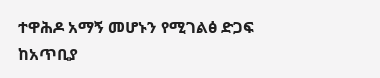ተዋሕዶ አማኝ መሆኑን የሚገልፅ ድጋፍ ከአጥቢያ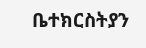ቤተክርስትያን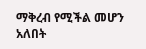ማቅረብ የሚችል መሆን አለበት